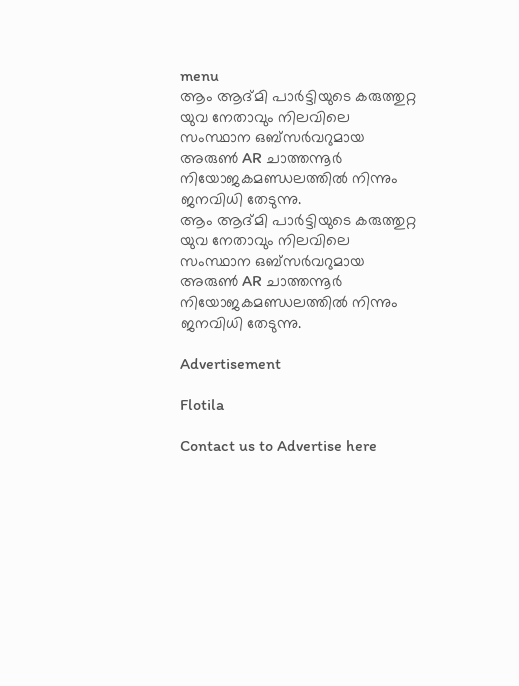menu
ആം ആദ്മി പാർട്ടിയുടെ കരുത്തുറ്റ യുവ നേതാവും നിലവിലെ സംസ്ഥാന ഒബ്സർവറുമായ അരുൺ AR ചാത്തന്നൂർ നിയോജകമണ്ഡലത്തിൽ നിന്നും ജനവിധി തേടുന്നു.
ആം ആദ്മി പാർട്ടിയുടെ കരുത്തുറ്റ യുവ നേതാവും നിലവിലെ സംസ്ഥാന ഒബ്സർവറുമായ അരുൺ AR ചാത്തന്നൂർ നിയോജകമണ്ഡലത്തിൽ നിന്നും ജനവിധി തേടുന്നു.

Advertisement

Flotila

Contact us to Advertise here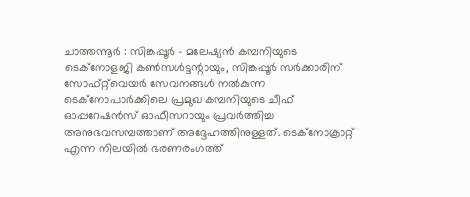ചാത്തന്നൂർ : സിങ്കപ്പൂർ - മലേഷ്യൻ കമ്പനിയുടെ ടെക്നോളജി കൺസൾട്ടന്റായും, സിങ്കപ്പൂർ സർക്കാരിന് സോഫ്റ്റ്‌വെയർ സേവനങ്ങൾ നൽകുന്ന ടെക്നോപാർക്കിലെ പ്രമുഖ കമ്പനിയുടെ ചീഫ് ഓപ്പറേഷൻസ് ഓഫീസറായും പ്രവർത്തിച്ച അനുഭവസമ്പത്താണ് അദ്ദേഹത്തിനുള്ളത്. ടെക്നോക്രാറ്റ് എന്ന നിലയിൽ ഭരണരംഗത്ത്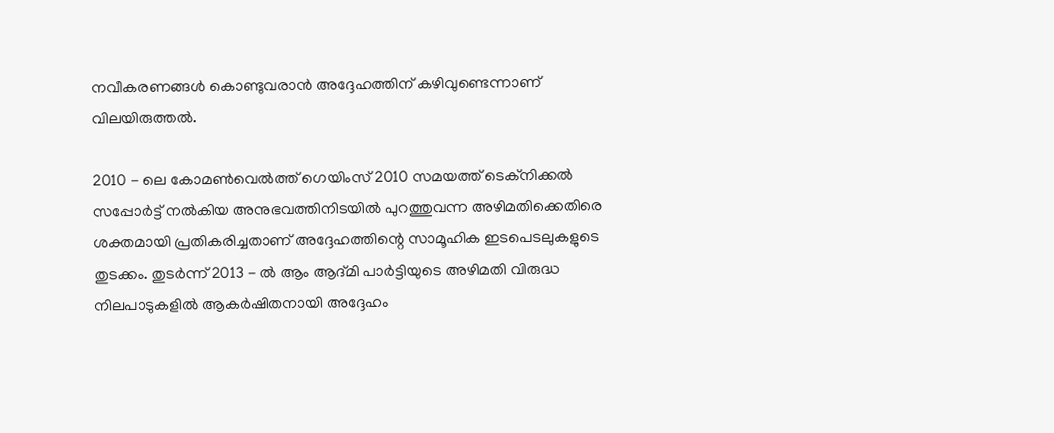നവീകരണങ്ങൾ കൊണ്ടുവരാൻ അദ്ദേഹത്തിന് കഴിവുണ്ടെന്നാണ് വിലയിരുത്തൽ.

2010 - ലെ കോമൺവെൽത്ത് ഗെയിംസ് 2010 സമയത്ത് ടെക്നിക്കൽ സപ്പോർട്ട് നൽകിയ അനുഭവത്തിനിടയിൽ പുറത്തുവന്ന അഴിമതിക്കെതിരെ ശക്തമായി പ്രതികരിച്ചതാണ് അദ്ദേഹത്തിന്റെ സാമൂഹിക ഇടപെടലുകളുടെ തുടക്കം. തുടർന്ന് 2013 - ൽ ആം ആദ്മി പാർട്ടിയുടെ അഴിമതി വിരുദ്ധ നിലപാടുകളിൽ ആകർഷിതനായി അദ്ദേഹം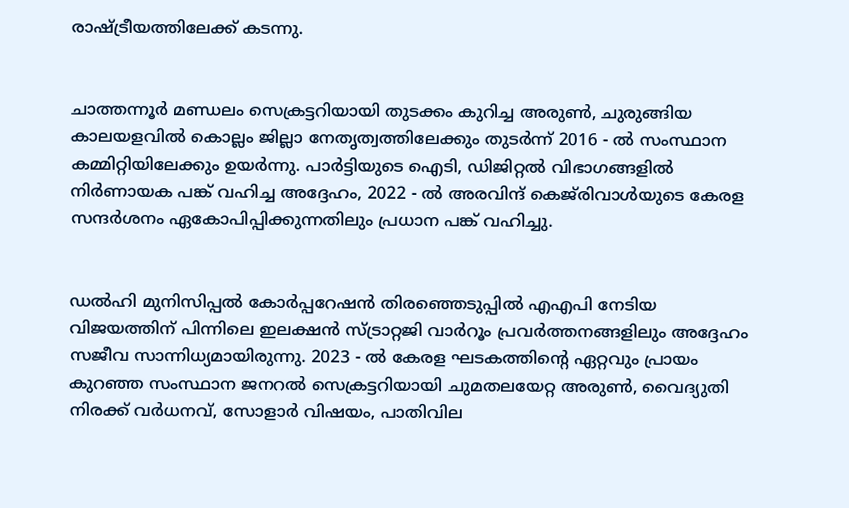രാഷ്ട്രീയത്തിലേക്ക് കടന്നു.


ചാത്തന്നൂർ മണ്ഡലം സെക്രട്ടറിയായി തുടക്കം കുറിച്ച അരുൺ, ചുരുങ്ങിയ കാലയളവിൽ കൊല്ലം ജില്ലാ നേതൃത്വത്തിലേക്കും തുടർന്ന് 2016 - ൽ സംസ്ഥാന കമ്മിറ്റിയിലേക്കും ഉയർന്നു. പാർട്ടിയുടെ ഐടി, ഡിജിറ്റൽ വിഭാഗങ്ങളിൽ നിർണായക പങ്ക് വഹിച്ച അദ്ദേഹം, 2022 - ൽ അരവിന്ദ് കെജ്‌രിവാൾയുടെ കേരള സന്ദർശനം ഏകോപിപ്പിക്കുന്നതിലും പ്രധാന പങ്ക് വഹിച്ചു.


ഡൽഹി മുനിസിപ്പൽ കോർപ്പറേഷൻ തിരഞ്ഞെടുപ്പിൽ എഎപി നേടിയ വിജയത്തിന് പിന്നിലെ ഇലക്ഷൻ സ്ട്രാറ്റജി വാർറൂം പ്രവർത്തനങ്ങളിലും അദ്ദേഹം സജീവ സാന്നിധ്യമായിരുന്നു. 2023 - ൽ കേരള ഘടകത്തിന്റെ ഏറ്റവും പ്രായം കുറഞ്ഞ സംസ്ഥാന ജനറൽ സെക്രട്ടറിയായി ചുമതലയേറ്റ അരുൺ, വൈദ്യുതി നിരക്ക് വർധനവ്, സോളാർ വിഷയം, പാതിവില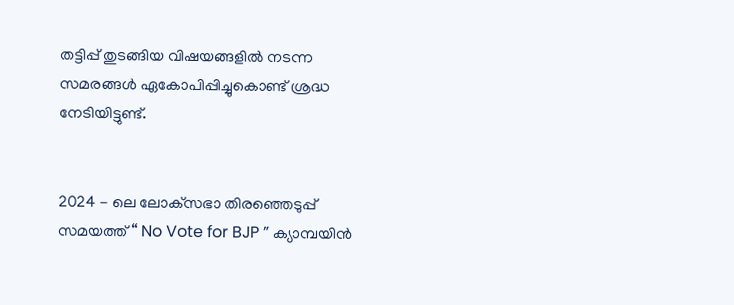തട്ടിപ്പ് തുടങ്ങിയ വിഷയങ്ങളിൽ നടന്ന സമരങ്ങൾ ഏകോപിപ്പിച്ചുകൊണ്ട് ശ്രദ്ധ നേടിയിട്ടുണ്ട്.


2024 - ലെ ലോക്‌സഭാ തിരഞ്ഞെടുപ്പ് സമയത്ത് “ No Vote for BJP ” ക്യാമ്പയിൻ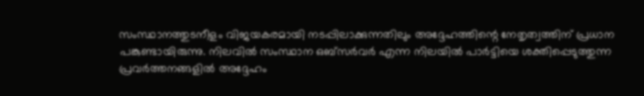സംസ്ഥാനത്തുടനീളം വിജയകരമായി നടപ്പിലാക്കുന്നതിലും അദ്ദേഹത്തിന്റെ നേതൃത്വത്തിന് പ്രധാന പങ്കുണ്ടായിരുന്നു. നിലവിൽ സംസ്ഥാന ഒബ്സർവർ എന്ന നിലയിൽ പാർട്ടിയെ ശക്തിപ്പെടുത്തുന്ന പ്രവർത്തനങ്ങളിൽ അദ്ദേഹം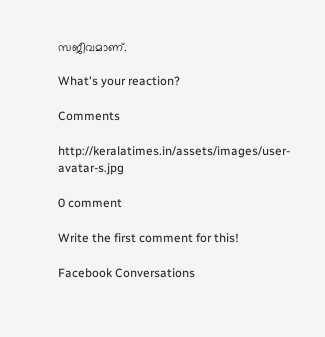സജീവമാണ്.

What's your reaction?

Comments

http://keralatimes.in/assets/images/user-avatar-s.jpg

0 comment

Write the first comment for this!

Facebook Conversations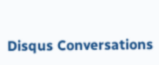Disqus Conversations